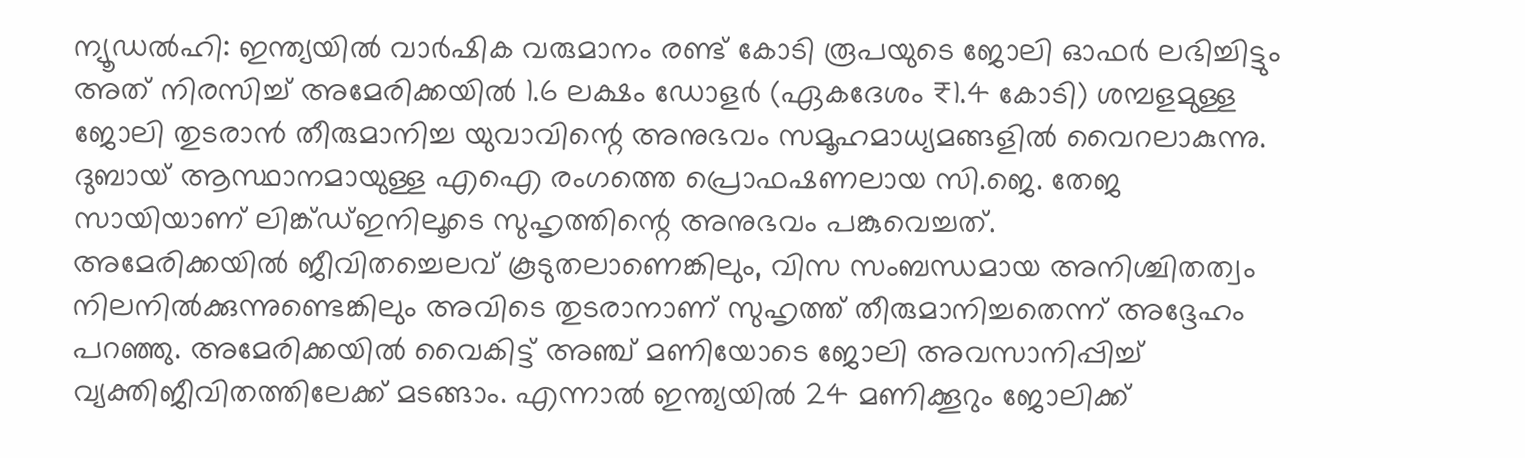ന്യൂഡൽഹി: ഇന്ത്യയിൽ വാർഷിക വരുമാനം രണ്ട് കോടി രൂപയുടെ ജോലി ഓഫർ ലഭിച്ചിട്ടും അത് നിരസിച്ച് അമേരിക്കയിൽ 1.6 ലക്ഷം ഡോളർ (ഏകദേശം ₹1.4 കോടി) ശമ്പളമുള്ള ജോലി തുടരാൻ തീരുമാനിച്ച യുവാവിന്റെ അനുഭവം സമൂഹമാധ്യമങ്ങളിൽ വൈറലാകുന്നു. ദുബായ് ആസ്ഥാനമായുള്ള എഐ രംഗത്തെ പ്രൊഫഷണലായ സി.ജെ. തേജ സായിയാണ് ലിങ്ക്ഡ്ഇനിലൂടെ സുഹൃത്തിന്റെ അനുഭവം പങ്കുവെച്ചത്.
അമേരിക്കയിൽ ജീവിതച്ചെലവ് കൂടുതലാണെങ്കിലും, വിസ സംബന്ധമായ അനിശ്ചിതത്വം നിലനിൽക്കുന്നുണ്ടെങ്കിലും അവിടെ തുടരാനാണ് സുഹൃത്ത് തീരുമാനിച്ചതെന്ന് അദ്ദേഹം പറഞ്ഞു. അമേരിക്കയിൽ വൈകിട്ട് അഞ്ച് മണിയോടെ ജോലി അവസാനിപ്പിച്ച് വ്യക്തിജീവിതത്തിലേക്ക് മടങ്ങാം. എന്നാൽ ഇന്ത്യയിൽ 24 മണിക്കൂറും ജോലിക്ക്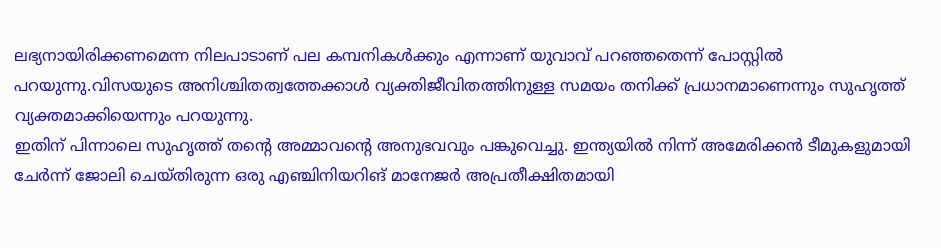ലഭ്യനായിരിക്കണമെന്ന നിലപാടാണ് പല കമ്പനികൾക്കും എന്നാണ് യുവാവ് പറഞ്ഞതെന്ന് പോസ്റ്റിൽ പറയുന്നു.വിസയുടെ അനിശ്ചിതത്വത്തേക്കാൾ വ്യക്തിജീവിതത്തിനുള്ള സമയം തനിക്ക് പ്രധാനമാണെന്നും സുഹൃത്ത് വ്യക്തമാക്കിയെന്നും പറയുന്നു.
ഇതിന് പിന്നാലെ സുഹൃത്ത് തന്റെ അമ്മാവന്റെ അനുഭവവും പങ്കുവെച്ചു. ഇന്ത്യയിൽ നിന്ന് അമേരിക്കൻ ടീമുകളുമായി ചേർന്ന് ജോലി ചെയ്തിരുന്ന ഒരു എഞ്ചിനിയറിങ് മാനേജർ അപ്രതീക്ഷിതമായി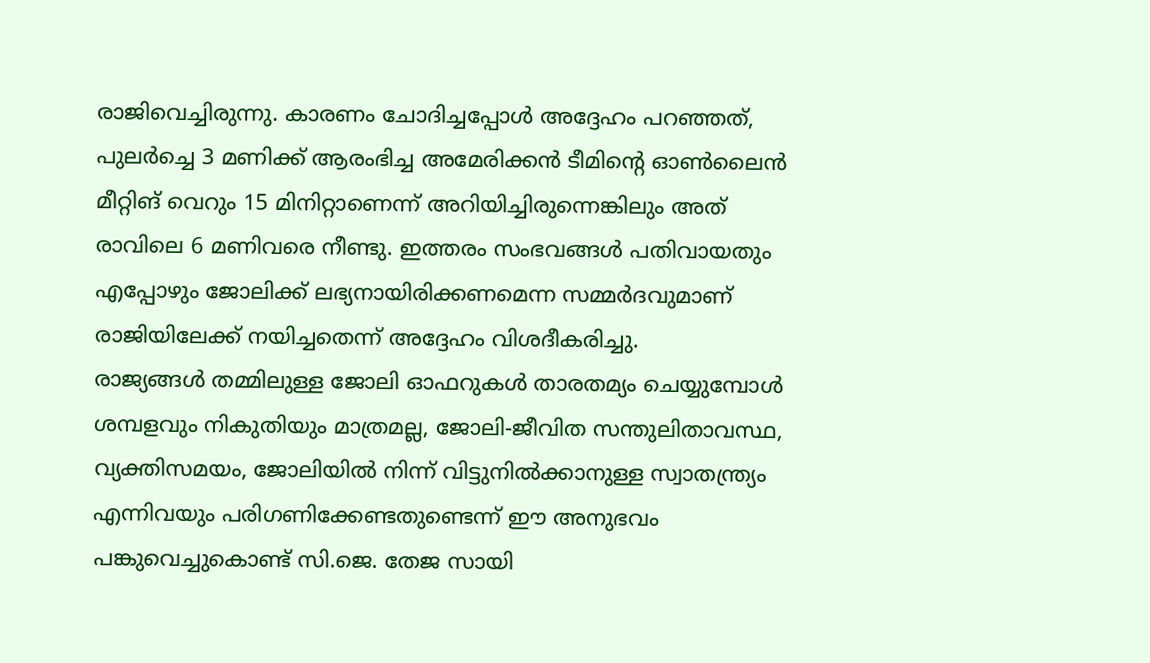രാജിവെച്ചിരുന്നു. കാരണം ചോദിച്ചപ്പോൾ അദ്ദേഹം പറഞ്ഞത്, പുലർച്ചെ 3 മണിക്ക് ആരംഭിച്ച അമേരിക്കൻ ടീമിന്റെ ഓൺലൈൻ മീറ്റിങ് വെറും 15 മിനിറ്റാണെന്ന് അറിയിച്ചിരുന്നെങ്കിലും അത് രാവിലെ 6 മണിവരെ നീണ്ടു. ഇത്തരം സംഭവങ്ങൾ പതിവായതും എപ്പോഴും ജോലിക്ക് ലഭ്യനായിരിക്കണമെന്ന സമ്മർദവുമാണ് രാജിയിലേക്ക് നയിച്ചതെന്ന് അദ്ദേഹം വിശദീകരിച്ചു.
രാജ്യങ്ങൾ തമ്മിലുള്ള ജോലി ഓഫറുകൾ താരതമ്യം ചെയ്യുമ്പോൾ ശമ്പളവും നികുതിയും മാത്രമല്ല, ജോലി-ജീവിത സന്തുലിതാവസ്ഥ, വ്യക്തിസമയം, ജോലിയിൽ നിന്ന് വിട്ടുനിൽക്കാനുള്ള സ്വാതന്ത്ര്യം എന്നിവയും പരിഗണിക്കേണ്ടതുണ്ടെന്ന് ഈ അനുഭവം പങ്കുവെച്ചുകൊണ്ട് സി.ജെ. തേജ സായി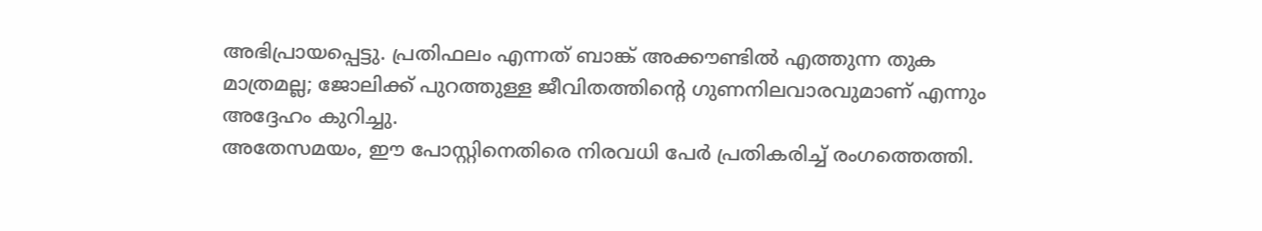അഭിപ്രായപ്പെട്ടു. പ്രതിഫലം എന്നത് ബാങ്ക് അക്കൗണ്ടിൽ എത്തുന്ന തുക മാത്രമല്ല; ജോലിക്ക് പുറത്തുള്ള ജീവിതത്തിന്റെ ഗുണനിലവാരവുമാണ് എന്നും അദ്ദേഹം കുറിച്ചു.
അതേസമയം, ഈ പോസ്റ്റിനെതിരെ നിരവധി പേർ പ്രതികരിച്ച് രംഗത്തെത്തി.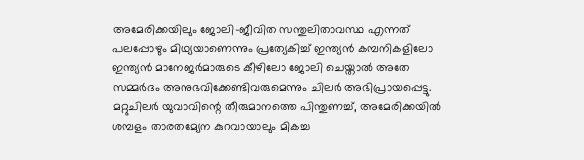അമേരിക്കയിലും ജോലി-ജീവിത സന്തുലിതാവസ്ഥ എന്നത് പലപ്പോഴും മിഥ്യയാണെന്നും പ്രത്യേകിച്ച് ഇന്ത്യൻ കമ്പനികളിലോ ഇന്ത്യൻ മാനേജർമാരുടെ കീഴിലോ ജോലി ചെയ്താൽ അതേ സമ്മർദം അനുഭവിക്കേണ്ടിവരുമെന്നും ചിലർ അഭിപ്രായപ്പെട്ടു. മറ്റുചിലർ യുവാവിന്റെ തീരുമാനത്തെ പിന്തുണച്ച്, അമേരിക്കയിൽ ശമ്പളം താരതമ്യേന കുറവായാലും മികച്ച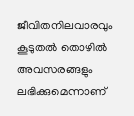ജീവിതനിലവാരവും കൂടുതൽ തൊഴിൽ അവസരങ്ങളും ലഭിക്കുമെന്നാണ്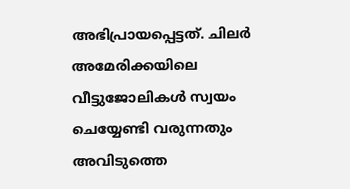അഭിപ്രായപ്പെട്ടത്. ചിലർ അമേരിക്കയിലെ വീട്ടുജോലികൾ സ്വയം ചെയ്യേണ്ടി വരുന്നതും അവിടുത്തെ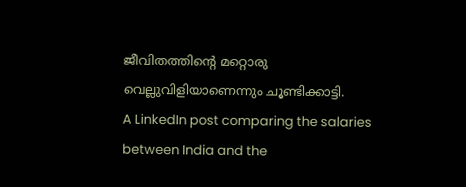ജീവിതത്തിന്റെ മറ്റൊരു വെല്ലുവിളിയാണെന്നും ചൂണ്ടിക്കാട്ടി.
A LinkedIn post comparing the salaries between India and the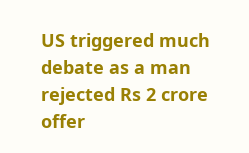US triggered much debate as a man rejected Rs 2 crore offer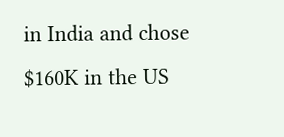in India and chose $160K in the US